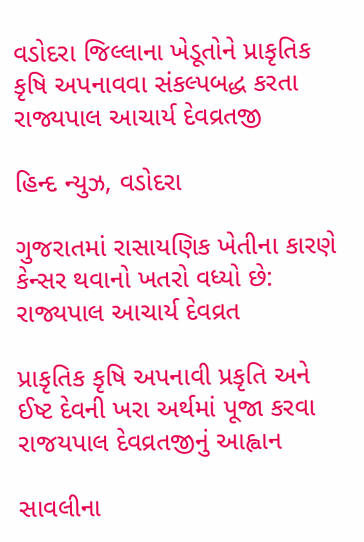વડોદરા જિલ્લાના ખેડૂતોને પ્રાકૃતિક કૃષિ અપનાવવા સંકલ્પબદ્ધ કરતા રાજ્યપાલ આચાર્ય દેવવ્રતજી

હિન્દ ન્યુઝ, વડોદરા

ગુજરાતમાં રાસાયણિક ખેતીના કારણે કેન્સર થવાનો ખતરો વધ્યો છે: રાજ્યપાલ આચાર્ય દેવવ્રત

પ્રાકૃતિક કૃષિ અપનાવી પ્રકૃતિ અને ઈષ્ટ દેવની ખરા અર્થમાં પૂજા કરવા રાજયપાલ દેવવ્રતજીનું આહ્વાન

સાવલીના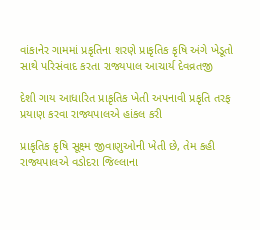વાંકાનેર ગામમાં પ્રકૃતિના શરણે પ્રાકૃતિક કૃષિ અંગે ખેડૂતો સાથે પરિસંવાદ કરતા રાજ્યપાલ આચાર્ય દેવવ્રતજી

દેશી ગાય આધારિત પ્રાકૃતિક ખેતી અપનાવી પ્રકૃતિ તરફ પ્રયાણ કરવા રાજ્યપાલએ હાંકલ કરી

પ્રાકૃતિક કૃષિ સૂક્ષ્મ જીવાણુઓની ખેતી છે, તેમ કહી રાજ્યપાલએ વડોદરા જિલ્લાના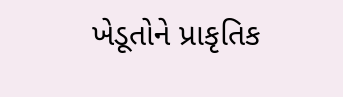ખેડૂતોને પ્રાકૃતિક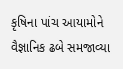કૃષિના પાંચ આયામોને વૈજ્ઞાનિક ઢબે સમજાવ્યા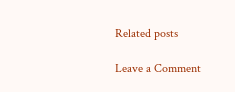Related posts

Leave a Comment